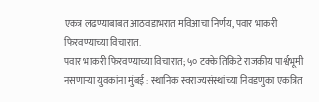एकत्र लढण्याबाबत आठवडाभरात मविआचा निर्णय, पवार भाकरी फिरवण्याच्या विचारात.
पवार भाकरी फिरवण्याच्या विचारात; ५० टक्के तिकिटे राजकीय पार्श्वभूमी नसणाऱ्या युवकांना मुंबई : स्थानिक स्वराज्यसंस्थांच्या निवडणुका एकत्रित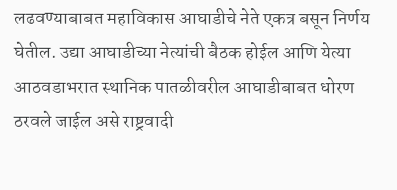लढवण्याबाबत महाविकास आघाडीचे नेते एकत्र बसून निर्णय घेतील. उद्या आघाडीच्या नेत्यांची बैठक होईल आणि येत्या आठवडाभरात स्थानिक पातळीवरील आघाडीबाबत धोरण ठरवले जाईल असे राष्ट्रवादी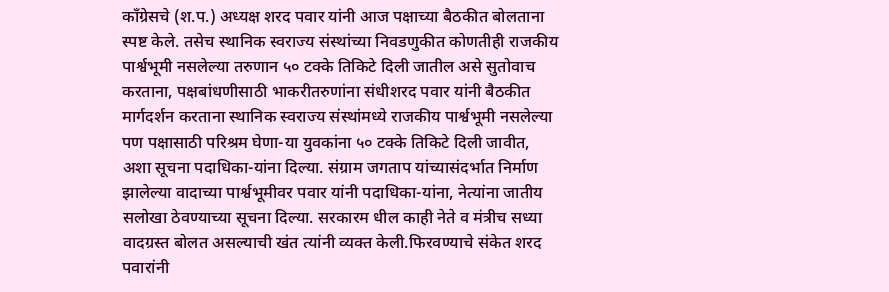काँग्रेसचे (श.प.) अध्यक्ष शरद पवार यांनी आज पक्षाच्या बैठकीत बोलताना स्पष्ट केले. तसेच स्थानिक स्वराज्य संस्थांच्या निवडणुकीत कोणतीही राजकीय पार्श्वभूमी नसलेल्या तरुणान ५० टक्के तिकिटे दिली जातील असे सुतोवाच करताना, पक्षबांधणीसाठी भाकरीतरुणांना संधीशरद पवार यांनी बैठकीत मार्गदर्शन करताना स्थानिक स्वराज्य संस्थांमध्ये राजकीय पार्श्वभूमी नसलेल्या पण पक्षासाठी परिश्रम घेणा-या युवकांना ५० टक्के तिकिटे दिली जावीत, अशा सूचना पदाधिका-यांना दिल्या. संग्राम जगताप यांच्यासंदर्भात निर्माण झालेल्या वादाच्या पार्श्वभूमीवर पवार यांनी पदाधिका-यांना, नेत्यांना जातीय सलोखा ठेवण्याच्या सूचना दिल्या. सरकारम धील काही नेते व मंत्रीच सध्या वादग्रस्त बोलत असल्याची खंत त्यांनी व्यक्त केली.फिरवण्याचे संकेत शरद पवारांनी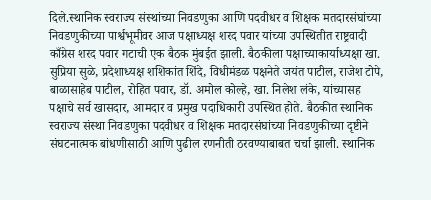दिले.स्थानिक स्वराज्य संस्थांच्या निवडणुका आणि पदवीधर व शिक्षक मतदारसंघांच्या निवडणुकीच्या पार्श्वभूमीवर आज पक्षाध्यक्ष शरद पवार यांच्या उपस्थितीत राष्ट्रवादी काँग्रेस शरद पवार गटाची एक बैठक मुंबईत झाली. बैठकीला पक्षाच्याकार्याध्यक्षा खा. सुप्रिया सुळे, प्रदेशाध्यक्ष शशिकांत शिंदे, विधीमंडळ पक्षनेते जयंत पाटील, राजेश टोपे, बाळासाहेब पाटील, रोहित पवार, डॉ. अमोल कोल्हे, खा. निलेश लंके, यांच्यासह पक्षाचे सर्व खासदार, आमदार व प्रमुख पदाधिकारी उपस्थित होते. बैठकीत स्थानिक स्वराज्य संस्था निवडणुका पदवीधर व शिक्षक मतदारसंघांच्या निवडणुकीच्या दृष्टीने संघटनात्मक बांधणीसाठी आणि पुढील रणनीती ठरवण्याबाबत चर्चा झाली. स्थानिक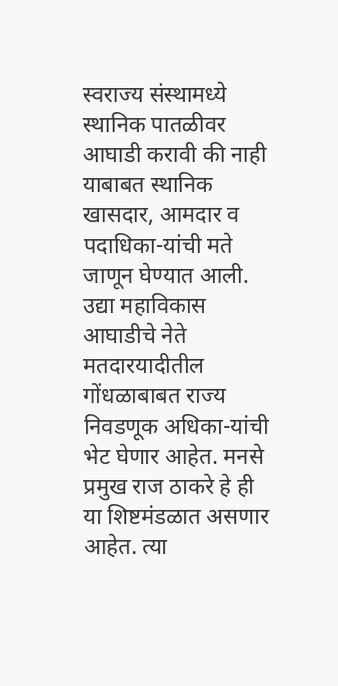स्वराज्य संस्थामध्ये स्थानिक पातळीवर आघाडी करावी की नाही याबाबत स्थानिक खासदार, आमदार व पदाधिका-यांची मते जाणून घेण्यात आली. उद्या महाविकास आघाडीचे नेते मतदारयादीतील गोंधळाबाबत राज्य निवडणूक अधिका-यांची भेट घेणार आहेत. मनसे प्रमुख राज ठाकरे हे ही या शिष्टमंडळात असणार आहेत. त्या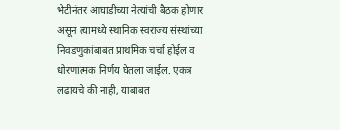भेटीनंतर आघाडीच्या नेत्यांची बैठक होणार असून त्यामध्ये स्थानिक स्वराज्य संस्थांच्या निवडणुकांबाबत प्राथमिक चर्चा होईल व धोरणात्मक निर्णय घेतला जाईल. एकत्र लढायचे की नाही, याबाबत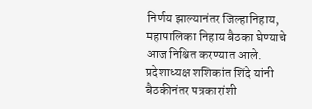निर्णय झाल्यानंतर जिल्हानिहाय, महापालिका निहाय बैठका घेण्याचे आज निश्चित करण्यात आले. प्रदेशाध्यक्ष शशिकांत शिंदे यांनी बैठकीनंतर पत्रकारांशी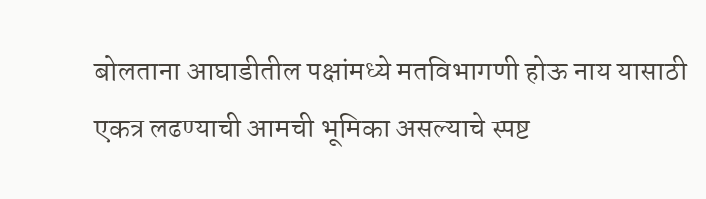बोलताना आघाडीतील पक्षांमध्ये मतविभागणी होऊ नाय यासाठी एकत्र लढण्याची आमची भूमिका असल्याचे स्पष्ट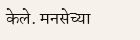केले. मनसेच्या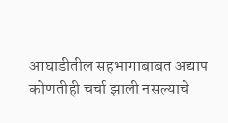आघाडीतील सहभागाबाबत अद्याप कोणतीही चर्चा झाली नसल्याचे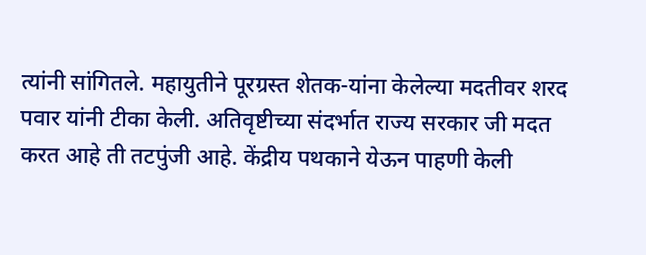त्यांनी सांगितले. महायुतीने पूरग्रस्त शेतक-यांना केलेल्या मदतीवर शरद पवार यांनी टीका केली. अतिवृष्टीच्या संदर्भात राज्य सरकार जी मदत करत आहे ती तटपुंजी आहे. केंद्रीय पथकाने येऊन पाहणी केली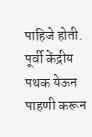पाहिजे होती. पूर्वी केंद्रीय पथक येऊन पाहणी करून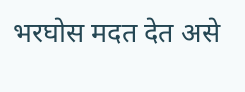भरघोस मदत देत असे